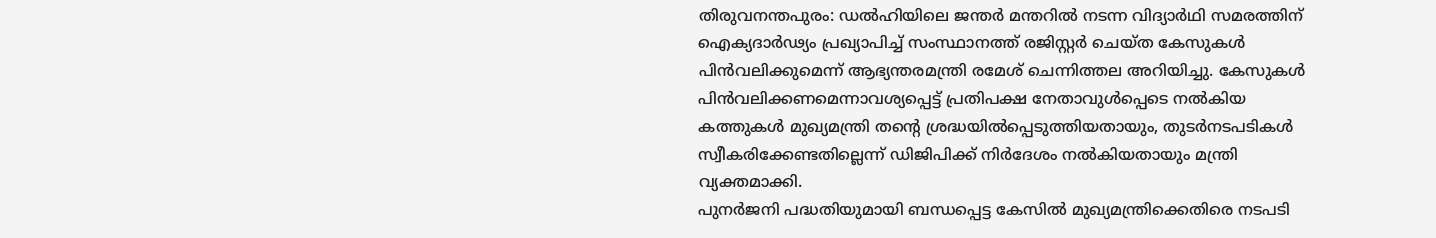തിരുവനന്തപുരം: ഡൽഹിയിലെ ജന്തർ മന്തറിൽ നടന്ന വിദ്യാർഥി സമരത്തിന് ഐക്യദാർഢ്യം പ്രഖ്യാപിച്ച് സംസ്ഥാനത്ത് രജിസ്റ്റർ ചെയ്ത കേസുകൾ പിൻവലിക്കുമെന്ന് ആഭ്യന്തരമന്ത്രി രമേശ് ചെന്നിത്തല അറിയിച്ചു. കേസുകൾ പിൻവലിക്കണമെന്നാവശ്യപ്പെട്ട് പ്രതിപക്ഷ നേതാവുൾപ്പെടെ നൽകിയ കത്തുകൾ മുഖ്യമന്ത്രി തന്റെ ശ്രദ്ധയിൽപ്പെടുത്തിയതായും, തുടർനടപടികൾ സ്വീകരിക്കേണ്ടതില്ലെന്ന് ഡിജിപിക്ക് നിർദേശം നൽകിയതായും മന്ത്രി വ്യക്തമാക്കി.
പുനർജനി പദ്ധതിയുമായി ബന്ധപ്പെട്ട കേസിൽ മുഖ്യമന്ത്രിക്കെതിരെ നടപടി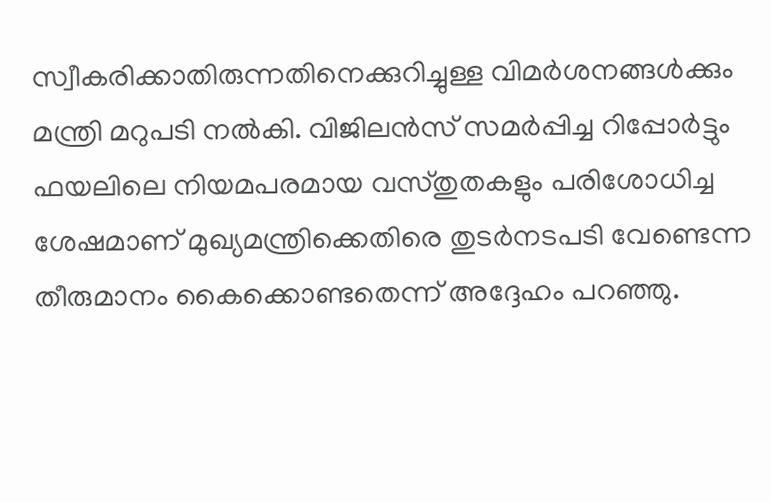സ്വീകരിക്കാതിരുന്നതിനെക്കുറിച്ചുള്ള വിമർശനങ്ങൾക്കും മന്ത്രി മറുപടി നൽകി. വിജിലൻസ് സമർപ്പിച്ച റിപ്പോർട്ടും ഫയലിലെ നിയമപരമായ വസ്തുതകളും പരിശോധിച്ച ശേഷമാണ് മുഖ്യമന്ത്രിക്കെതിരെ തുടർനടപടി വേണ്ടെന്ന തീരുമാനം കൈക്കൊണ്ടതെന്ന് അദ്ദേഹം പറഞ്ഞു.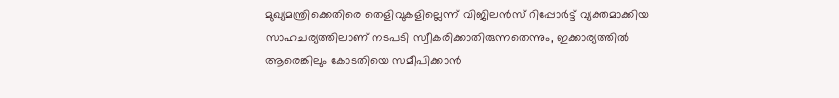മുഖ്യമന്ത്രിക്കെതിരെ തെളിവുകളില്ലെന്ന് വിജിലൻസ് റിപ്പോർട്ട് വ്യക്തമാക്കിയ സാഹചര്യത്തിലാണ് നടപടി സ്വീകരിക്കാതിരുന്നതെന്നും, ഇക്കാര്യത്തിൽ ആരെങ്കിലും കോടതിയെ സമീപിക്കാൻ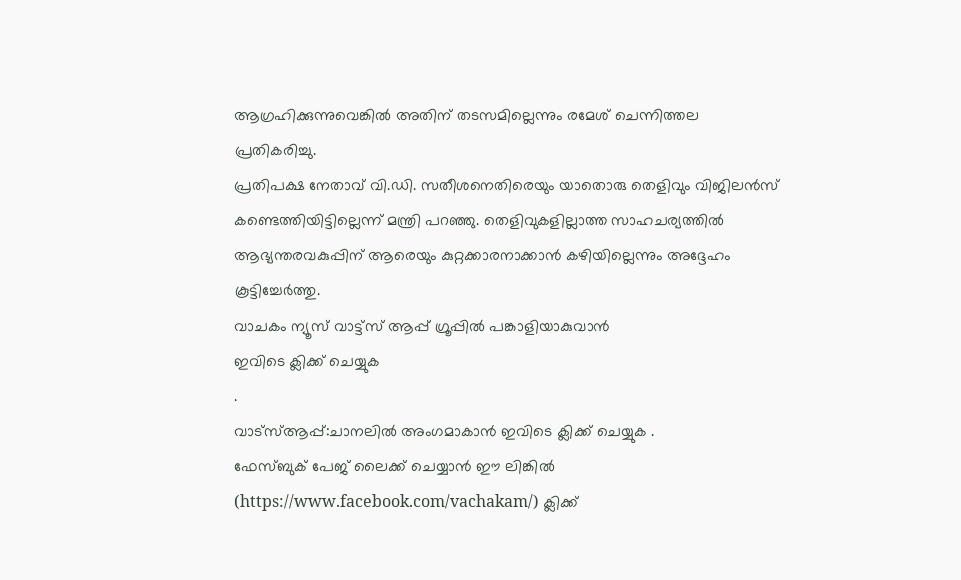ആഗ്രഹിക്കുന്നുവെങ്കിൽ അതിന് തടസമില്ലെന്നും രമേശ് ചെന്നിത്തല പ്രതികരിച്ചു.
പ്രതിപക്ഷ നേതാവ് വി.ഡി. സതീശനെതിരെയും യാതൊരു തെളിവും വിജിലൻസ് കണ്ടെത്തിയിട്ടില്ലെന്ന് മന്ത്രി പറഞ്ഞു. തെളിവുകളില്ലാത്ത സാഹചര്യത്തിൽ ആഭ്യന്തരവകുപ്പിന് ആരെയും കുറ്റക്കാരനാക്കാൻ കഴിയില്ലെന്നും അദ്ദേഹം കൂട്ടിച്ചേർത്തു.
വാചകം ന്യൂസ് വാട്ട്സ് ആപ്പ് ഗ്രൂപ്പിൽ പങ്കാളിയാകുവാൻ
ഇവിടെ ക്ലിക്ക് ചെയ്യുക
.
വാട്സ്ആപ്പ്:ചാനലിൽ അംഗമാകാൻ ഇവിടെ ക്ലിക്ക് ചെയ്യുക .
ഫേസ്ബുക് പേജ് ലൈക്ക് ചെയ്യാൻ ഈ ലിങ്കിൽ (https://www.facebook.com/vachakam/) ക്ലിക്ക്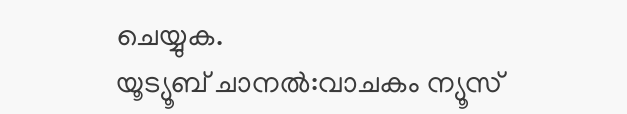ചെയ്യുക.
യൂട്യൂബ് ചാനൽ:വാചകം ന്യൂസ്